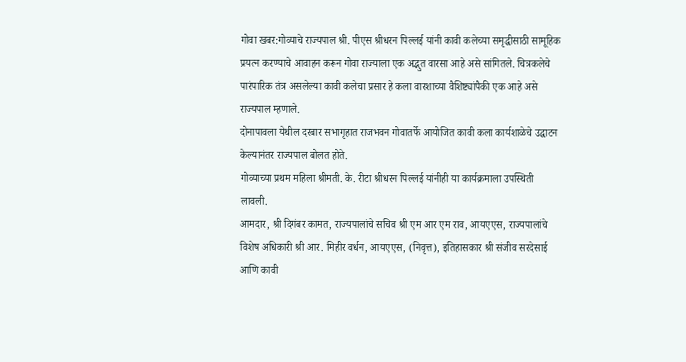गोवा खबर:गोव्याचे राज्यपाल श्री. पीएस श्रीधरन पिल्लई यांनी कावी कलेच्या समृद्धीसाठी सामूहिक प्रयत्न करण्याचे आवाहन करून गोवा राज्याला एक अद्भुत वारसा आहे असे सांगितले. चित्रकलेचे पारंपारिक तंत्र असलेल्या कावी कलेचा प्रसार हे कला वारशाच्या वैशिष्ट्यांपैकी एक आहे असे राज्यपाल म्हणाले.
दोनापावला येथील दरबार सभागृहात राजभवन गोवातर्फे आयोजित कावी कला कार्यशाळेचे उद्घाटन केल्यानंतर राज्यपाल बोलत होते.
गोव्याच्या प्रथम महिला श्रीमती. के. रीटा श्रीधरन पिल्लई यांनीही या कार्यक्रमाला उपस्थिती लावली.
आमदार, श्री दिगंबर कामत, राज्यपालांचे सचिव श्री एम आर एम राव, आयएएस, राज्यपालांचे विशेष अधिकारी श्री आर. मिहीर वर्धन, आयएएस, (निवृत्त), इतिहासकार श्री संजीव सरदेसाई आणि कावी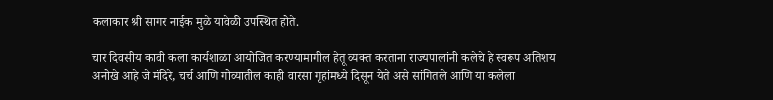कलाकार श्री सागर नाईक मुळे यावेळी उपस्थित होते.

चार दिवसीय कावी कला कार्यशाळा आयोजित करण्यामागील हेतू व्यक्त करताना राज्यपालांनी कलेचे हे स्वरूप अतिशय अनोखे आहे जे मंदिरे, चर्च आणि गोव्यातील काही वारसा गृहांमध्ये दिसून येते असे सांगितले आणि या कलेला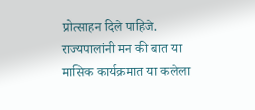प्रोत्साहन दिले पाहिजे.
राज्यपालांनी मन की बात या मासिक कार्यक्रमात या कलेला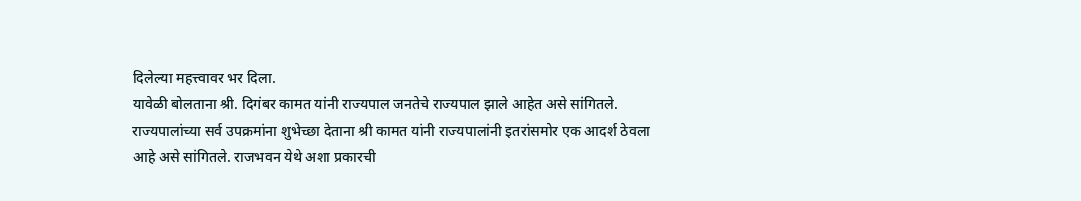दिलेल्या महत्त्वावर भर दिला.
यावेळी बोलताना श्री. दिगंबर कामत यांनी राज्यपाल जनतेचे राज्यपाल झाले आहेत असे सांगितले. राज्यपालांच्या सर्व उपक्रमांना शुभेच्छा देताना श्री कामत यांनी राज्यपालांनी इतरांसमोर एक आदर्श ठेवला आहे असे सांगितले. राजभवन येथे अशा प्रकारची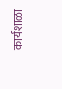कार्यशाळा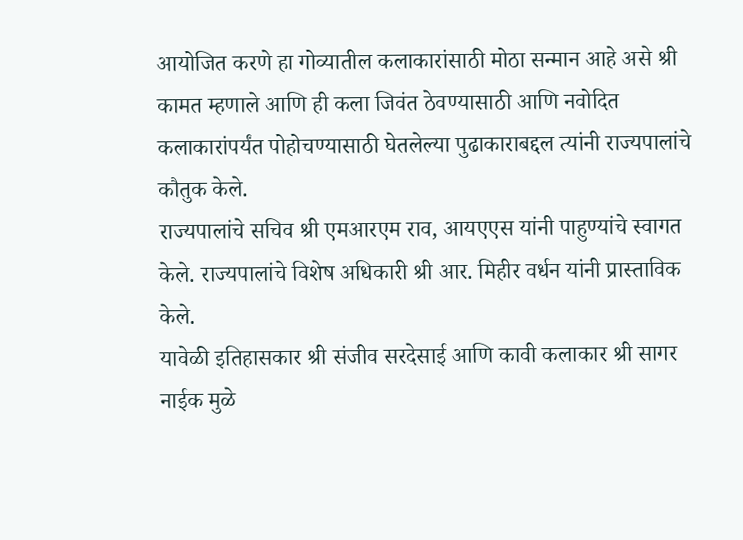आयोजित करणे हा गोव्यातील कलाकारांसाठी मोठा सन्मान आहे असे श्री कामत म्हणाले आणि ही कला जिवंत ठेवण्यासाठी आणि नवोदित कलाकारांपर्यंत पोहोचण्यासाठी घेतलेल्या पुढाकाराबद्दल त्यांनी राज्यपालांचे कौतुक केले.
राज्यपालांचे सचिव श्री एमआरएम राव, आयएएस यांनी पाहुण्यांचे स्वागत केले. राज्यपालांचे विशेष अधिकारी श्री आर. मिहीर वर्धन यांनी प्रास्ताविक केले.
यावेळी इतिहासकार श्री संजीव सरदेसाई आणि कावी कलाकार श्री सागर नाईक मुळे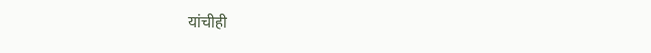यांचीही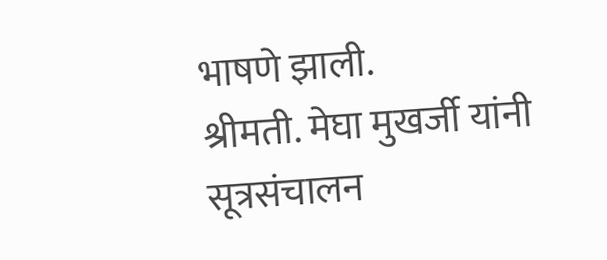भाषणे झाली.
श्रीमती. मेघा मुखर्जी यांनी सूत्रसंचालन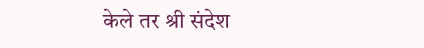केले तर श्री संदेश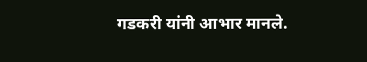गडकरी यांनी आभार मानले.